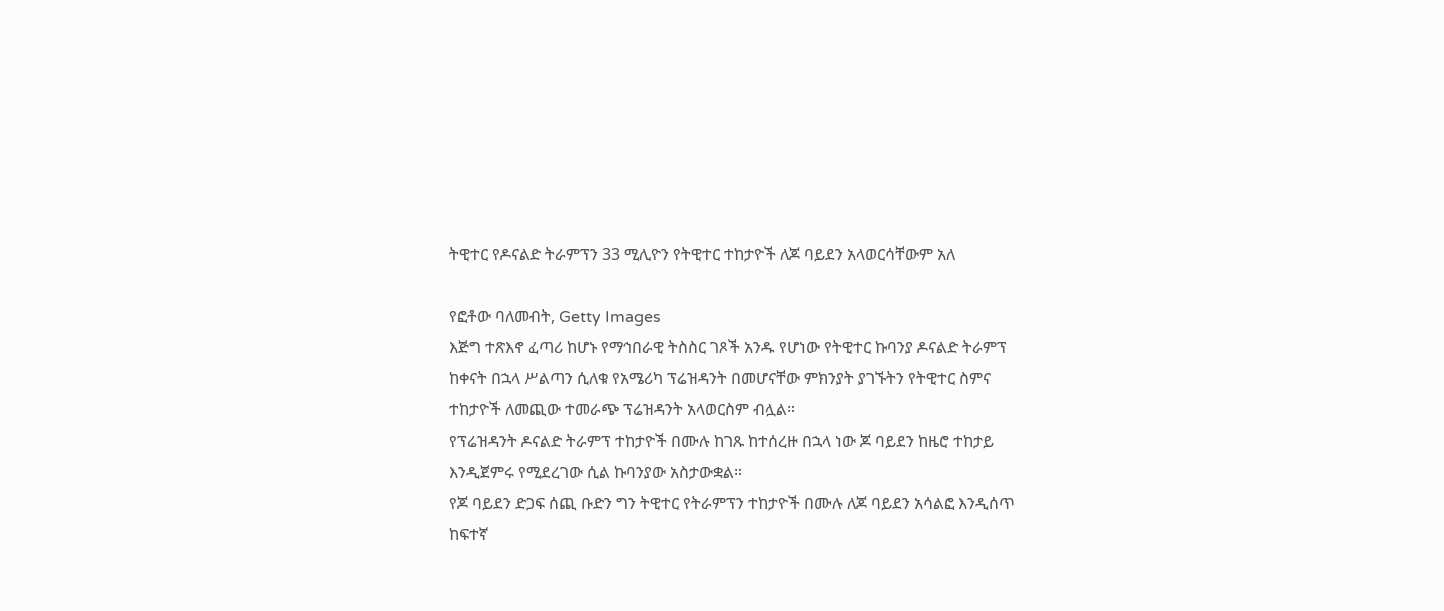ትዊተር የዶናልድ ትራምፕን 33 ሚሊዮን የትዊተር ተከታዮች ለጆ ባይደን አላወርሳቸውም አለ

የፎቶው ባለመብት, Getty Images
እጅግ ተጽእኖ ፈጣሪ ከሆኑ የማኅበራዊ ትስስር ገጾች አንዱ የሆነው የትዊተር ኩባንያ ዶናልድ ትራምፕ ከቀናት በኋላ ሥልጣን ሲለቁ የአሜሪካ ፕሬዝዳንት በመሆናቸው ምክንያት ያገኙትን የትዊተር ስምና ተከታዮች ለመጪው ተመራጭ ፕሬዝዳንት አላወርስም ብሏል።
የፕሬዝዳንት ዶናልድ ትራምፕ ተከታዮች በሙሉ ከገጹ ከተሰረዙ በኋላ ነው ጆ ባይደን ከዜሮ ተከታይ እንዲጀምሩ የሚደረገው ሲል ኩባንያው አስታውቋል።
የጆ ባይደን ድጋፍ ሰጪ ቡድን ግን ትዊተር የትራምፕን ተከታዮች በሙሉ ለጆ ባይደን አሳልፎ እንዲሰጥ ከፍተኛ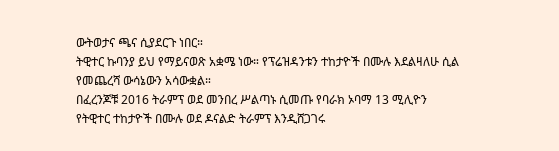ውትወታና ጫና ሲያደርጉ ነበር።
ትዊተር ኩባንያ ይህ የማይናወጽ አቋሜ ነው። የፕሬዝዳንቱን ተከታዮች በሙሉ እደልዛለሁ ሲል የመጨረሻ ውሳኔውን አሳውቋል።
በፈረንጆቹ 2016 ትራምፕ ወደ መንበረ ሥልጣኑ ሲመጡ የባራክ ኦባማ 13 ሚሊዮን የትዊተር ተከታዮች በሙሉ ወደ ዶናልድ ትራምፕ እንዲሸጋገሩ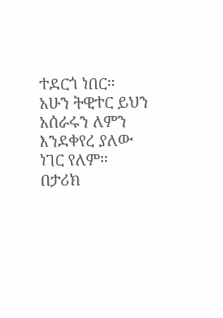ተደርጎ ነበር።
አሁን ትዊተር ይህን አሰራሩን ለምን እንደቀየረ ያለው ነገር የለም።
በታሪክ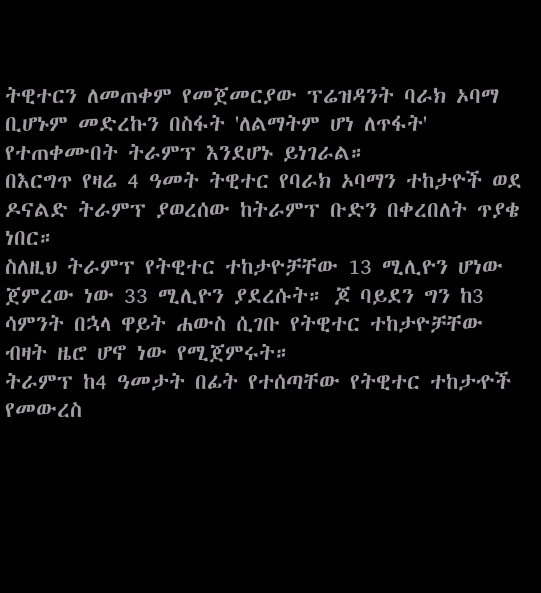ትዊተርን ለመጠቀም የመጀመርያው ፕሬዝዳንት ባራክ ኦባማ ቢሆኑም መድረኩን በስፋት 'ለልማትም ሆነ ለጥፋት' የተጠቀሙበት ትራምፕ እንደሆኑ ይነገራል።
በእርግጥ የዛሬ 4 ዓመት ትዊተር የባራክ ኦባማን ተከታዮች ወደ ዶናልድ ትራምፕ ያወረሰው ከትራምፕ ቡድን በቀረበለት ጥያቄ ነበር።
ስለዚህ ትራምፕ የትዊተር ተከታዮቻቸው 13 ሚሊዮን ሆነው ጀምረው ነው 33 ሚሊዮን ያደረሱት። ጆ ባይደን ግን ከ3 ሳምንት በኋላ ዋይት ሐውስ ሲገቡ የትዊተር ተከታዮቻቸው ብዛት ዜሮ ሆኖ ነው የሚጀምሩት።
ትራምፕ ከ4 ዓመታት በፊት የተሰጣቸው የትዊተር ተከታዯች የመውረስ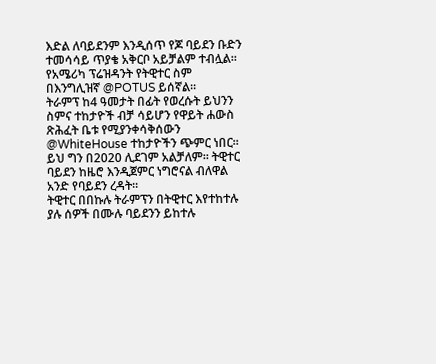እድል ለባይደንም እንዲሰጥ የጆ ባይደን ቡድን ተመሳሳይ ጥያቄ አቅርቦ አይቻልም ተብሏል።
የአሜሪካ ፕሬዝዳንት የትዊተር ስም በእንግሊዝኛ @POTUS ይሰኛል።
ትራምፕ ከ4 ዓመታት በፊት የወረሱት ይህንን ስምና ተከታዮች ብቻ ሳይሆን የዋይት ሐውስ ጽሕፈት ቤቱ የሚያንቀሳቅሰውን @WhiteHouse ተከታዮችን ጭምር ነበር።
ይህ ግን በ2020 ሊደገም አልቻለም። ትዊተር ባይደን ከዜሮ እንዲጀምር ነግሮናል ብለዋል አንድ የባይደን ረዳት።
ትዊተር በበኩሉ ትራምፕን በትዊተር እየተከተሉ ያሉ ሰዎች በሙሉ ባይደንን ይከተሉ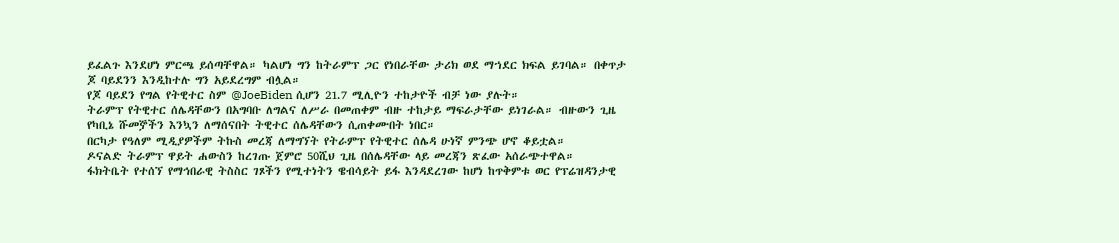ይፈልጉ እንደሆነ ምርጫ ይሰጣቸዋል። ካልሆነ ግን ከትራምፕ ጋር የነበራቸው ታሪክ ወደ ማኀደር ክፍል ይገባል። በቀጥታ ጆ ባይደንን እንዲከተሉ ግን አይደረግም ብሏል።
የጆ ባይደን የግል የትዊተር ስም @JoeBiden ሲሆን 21.7 ሚሊዮን ተከታዮች ብቻ ነው ያሉት።
ትራምፕ የትዊተር ሰሌዳቸውን በአግባቡ ለግልና ለሥራ በመጠቀም ብዙ ተከታይ ማፍራታቸው ይነገራል። ብዙውን ጊዜ የካቢኔ ሹመⶉችን እንኳን ለማሰናበት ትዊተር ሰሌዳቸውን ሲጠቀሙበት ነበር።
በርካታ የዓለም ሚዲያዎችም ትኩስ መረጃ ለማግኘት የትራምፕ የትዊተር ሰሌዳ ሁነኛ ምንጭ ሆኖ ቆይቷል።
ዶናልድ ትራምፕ ዋይት ሐውስን ከረገጡ ጀምሮ 50ሺህ ጊዜ በሰሌዳቸው ላይ መረጃን ጽፈው አሰራጭተዋል።
ፋክትቤት የተሰኘ የማኅበራዊ ትስስር ገጾችን የሚተነትን ዌብሳይት ይፋ እንዳደረገው ከሆነ ከጥቅምቱ ወር የፕሬዝዳንታዊ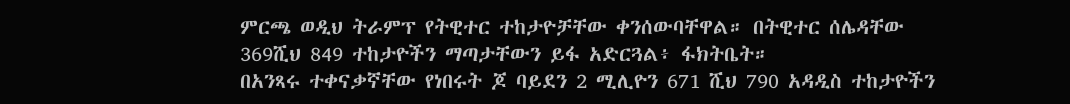ምርጫ ወዲህ ትራምፕ የትዊተር ተከታዮቻቸው ቀንሰውባቸዋል። በትዊተር ሰሌዳቸው 369ሺህ 849 ተከታዮችን ማጣታቸውን ይፋ አድርጓል፥ ፋክትቤት።
በአንጻሩ ተቀናቃኛቸው የነበሩት ጆ ባይደን 2 ሚሊዮን 671 ሺህ 790 አዳዲስ ተከታዮችን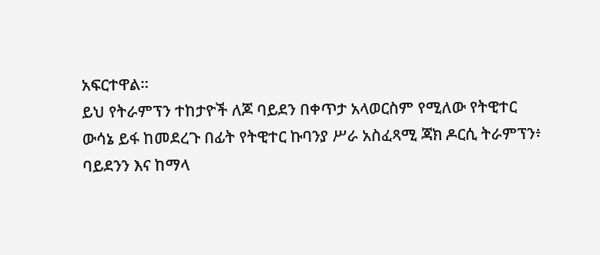አፍርተዋል።
ይህ የትራምፕን ተከታዮች ለጆ ባይደን በቀጥታ አላወርስም የሚለው የትዊተር ውሳኔ ይፋ ከመደረጉ በፊት የትዊተር ኩባንያ ሥራ አስፈጻሚ ጃክ ዶርሲ ትራምፕን፥ ባይደንን እና ከማላ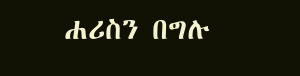ሐሪስን በግሉ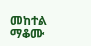መከተል ማቆሙ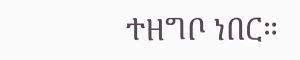ተዘግቦ ነበር።